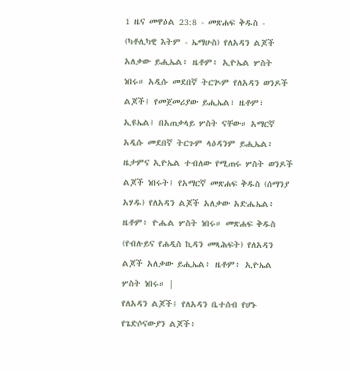1 ዜና መዋዕል 23:8 - መጽሐፍ ቅዱስ - (ካቶሊካዊ እትም - ኤማሁስ) የለአዳን ልጆች አለቃው ይሒኤል፥ ዜቶም፥ ኢዮኤል ሦስት ነበሩ። አዲሱ መደበኛ ትርጒም የለአዳን ወንዶች ልጆች፤ የመጀመሪያው ይሒኤል፣ ዜቶም፣ ኢዩኤል፤ በአጠቃላይ ሦስት ናቸው። አማርኛ አዲሱ መደበኛ ትርጉም ላዕዳንም ይሒኤል፥ ዜታምና ኢዮኤል ተብለው የሚጠሩ ሦስት ወንዶች ልጆች ነበሩት፤ የአማርኛ መጽሐፍ ቅዱስ (ሰማንያ አሃዱ) የለአዳን ልጆች አለቃው አድሔኤል፥ ዜቶም፥ ዮሔል ሦስት ነበሩ። መጽሐፍ ቅዱስ (የብሉይና የሐዲስ ኪዳን መጻሕፍት) የለአዳን ልጆች አለቃው ይሒኤል፥ ዜቶም፥ ኢዮኤል ሦስት ነበሩ። |
የለአዳን ልጆች፤ የለአዳን ቤተሰብ የሆኑ የጌድሶናውያን ልጆች፥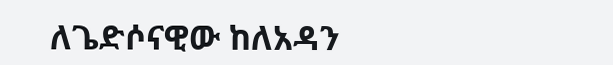ለጌድሶናዊው ከለአዳን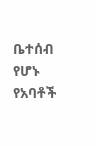ቤተሰብ የሆኑ የአባቶች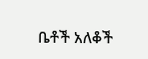ቤቶች አለቆች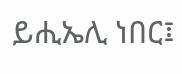ይሒኤሊ ነበር፤